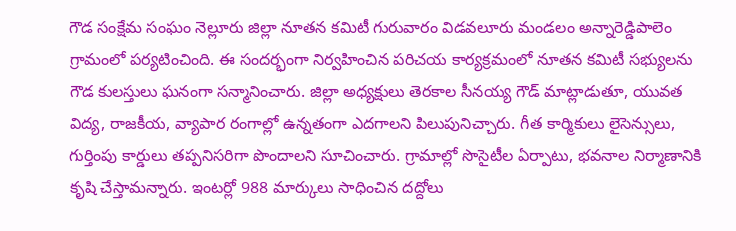గౌడ సంక్షేమ సంఘం నెల్లూరు జిల్లా నూతన కమిటీ గురువారం విడవలూరు మండలం అన్నారెడ్డిపాలెం గ్రామంలో పర్యటించింది. ఈ సందర్భంగా నిర్వహించిన పరిచయ కార్యక్రమంలో నూతన కమిటీ సభ్యులను గౌడ కులస్తులు ఘనంగా సన్మానించారు. జిల్లా అధ్యక్షులు తెరకాల సీనయ్య గౌడ్ మాట్లాడుతూ, యువత విద్య, రాజకీయ, వ్యాపార రంగాల్లో ఉన్నతంగా ఎదగాలని పిలుపునిచ్చారు. గీత కార్మికులు లైసెన్సులు, గుర్తింపు కార్డులు తప్పనిసరిగా పొందాలని సూచించారు. గ్రామాల్లో సొసైటీల ఏర్పాటు, భవనాల నిర్మాణానికి కృషి చేస్తామన్నారు. ఇంటర్లో 988 మార్కులు సాధించిన దద్దోలు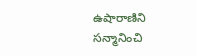ఉషారాణిని సన్మానించి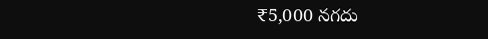₹5,000 నగదు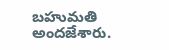బహుమతి అందజేశారు.